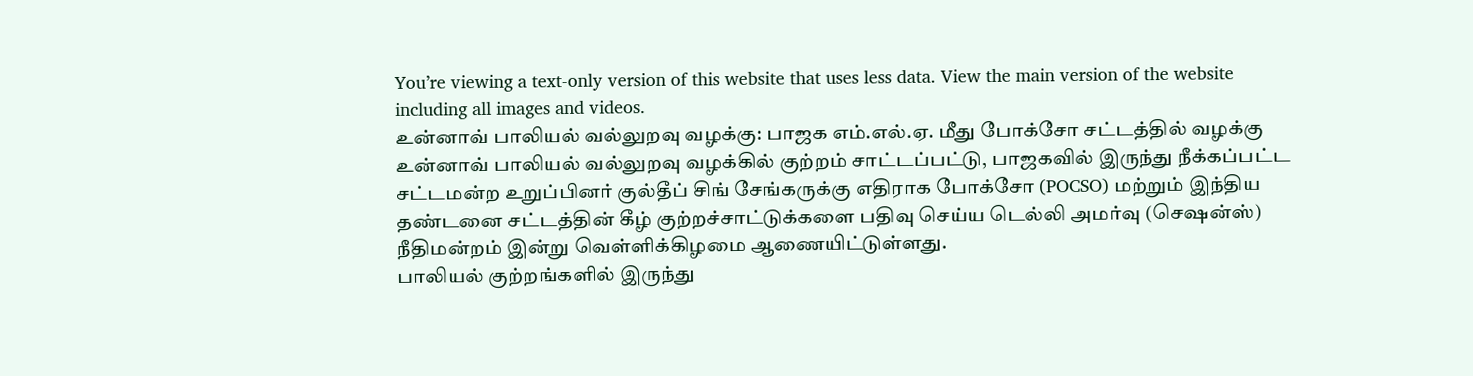You’re viewing a text-only version of this website that uses less data. View the main version of the website including all images and videos.
உன்னாவ் பாலியல் வல்லுறவு வழக்கு: பாஜக எம்.எல்.ஏ. மீது போக்சோ சட்டத்தில் வழக்கு
உன்னாவ் பாலியல் வல்லுறவு வழக்கில் குற்றம் சாட்டப்பட்டு, பாஜகவில் இருந்து நீக்கப்பட்ட சட்டமன்ற உறுப்பினர் குல்தீப் சிங் சேங்கருக்கு எதிராக போக்சோ (POCSO) மற்றும் இந்திய தண்டனை சட்டத்தின் கீழ் குற்றச்சாட்டுக்களை பதிவு செய்ய டெல்லி அமர்வு (செஷன்ஸ்) நீதிமன்றம் இன்று வெள்ளிக்கிழமை ஆணையிட்டுள்ளது.
பாலியல் குற்றங்களில் இருந்து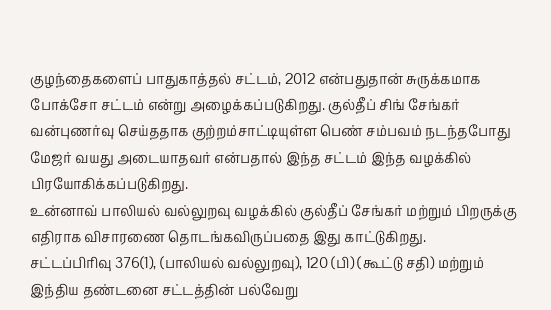குழந்தைகளைப் பாதுகாத்தல் சட்டம், 2012 என்பதுதான் சுருக்கமாக போக்சோ சட்டம் என்று அழைக்கப்படுகிறது. குல்தீப் சிங் சேங்கர் வன்புணர்வு செய்ததாக குற்றம்சாட்டியுள்ள பெண் சம்பவம் நடந்தபோது மேஜர் வயது அடையாதவர் என்பதால் இந்த சட்டம் இந்த வழக்கில் பிரயோகிக்கப்படுகிறது.
உன்னாவ் பாலியல் வல்லுறவு வழக்கில் குல்தீப் சேங்கர் மற்றும் பிறருக்கு எதிராக விசாரணை தொடங்கவிருப்பதை இது காட்டுகிறது.
சட்டப்பிரிவு 376(1), (பாலியல் வல்லுறவு), 120 (பி) (கூட்டு சதி) மற்றும் இந்திய தண்டனை சட்டத்தின் பல்வேறு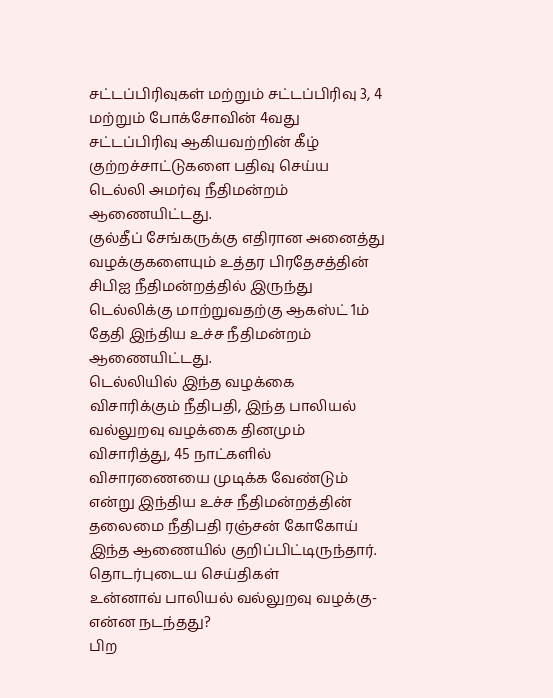சட்டப்பிரிவுகள் மற்றும் சட்டப்பிரிவு 3, 4 மற்றும் போக்சோவின் 4வது சட்டப்பிரிவு ஆகியவற்றின் கீழ் குற்றச்சாட்டுகளை பதிவு செய்ய டெல்லி அமர்வு நீதிமன்றம் ஆணையிட்டது.
குல்தீப் சேங்கருக்கு எதிரான அனைத்து வழக்குகளையும் உத்தர பிரதேசத்தின் சிபிஐ நீதிமன்றத்தில் இருந்து டெல்லிக்கு மாற்றுவதற்கு ஆகஸ்ட் 1ம் தேதி இந்திய உச்ச நீதிமன்றம் ஆணையிட்டது.
டெல்லியில் இந்த வழக்கை விசாரிக்கும் நீதிபதி, இந்த பாலியல் வல்லுறவு வழக்கை தினமும் விசாரித்து, 45 நாட்களில் விசாரணையை முடிக்க வேண்டும் என்று இந்திய உச்ச நீதிமன்றத்தின் தலைமை நீதிபதி ரஞ்சன் கோகோய் இந்த ஆணையில் குறிப்பிட்டிருந்தார்.
தொடர்புடைய செய்திகள்
உன்னாவ் பாலியல் வல்லுறவு வழக்கு- என்ன நடந்தது?
பிற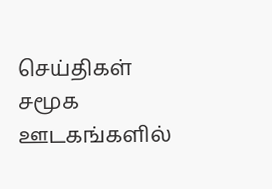செய்திகள்
சமூக ஊடகங்களில்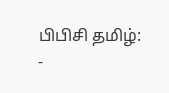பிபிசி தமிழ்:
-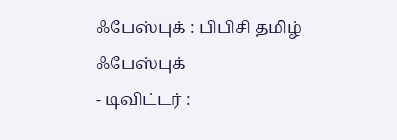ஃபேஸ்புக் : பிபிசி தமிழ் ஃபேஸ்புக்
- டிவிட்டர் :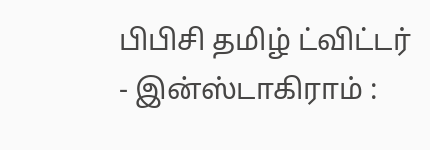பிபிசி தமிழ் ட்விட்டர்
- இன்ஸ்டாகிராம் :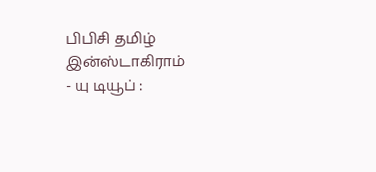பிபிசி தமிழ் இன்ஸ்டாகிராம்
- யு டியூப் :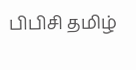பிபிசி தமிழ்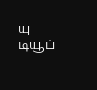யு டியூப்